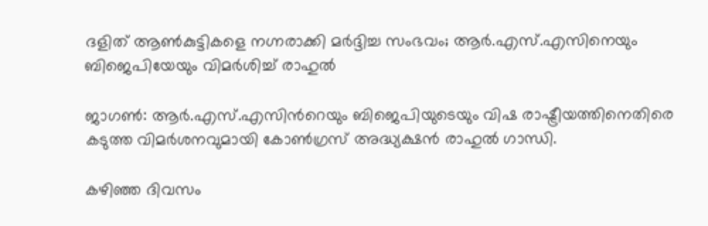ദളിത് ആണ്‍കുട്ടികളെ നഗ്നരാക്കി മര്‍ദ്ദിച്ച സംഭവം; ആര്‍.എസ്.എസിനെയും ബിജെപിയേയും വിമര്‍ശിച്ച് രാഹുല്‍

ജാഗണ്‍: ആര്‍.എസ്.എസിന്‍റെയും ബിജെപിയുടെയും വിഷ രാഷ്ട്രീയത്തിനെതിരെ കടുത്ത വിമര്‍ശനവുമായി കോണ്‍ഗ്രസ്‌ അദ്ധ്യക്ഷന്‍ രാഹുല്‍ ഗാന്ധി.

കഴിഞ്ഞ ദിവസം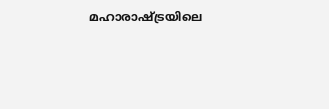മഹാരാഷ്ട്രയിലെ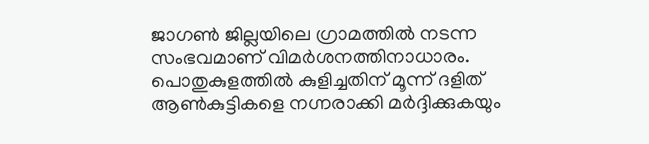ജാഗണ്‍ ജില്ലയിലെ ഗ്രാമത്തില്‍ നടന്ന സംഭവമാണ് വിമര്‍ശനത്തിനാധാരം.
പൊതുകുളത്തില്‍ കുളിച്ചതിന് മൂന്ന് ദളിത് ആണ്‍കുട്ടികളെ നഗ്നരാക്കി മര്‍ദ്ദിക്കുകയും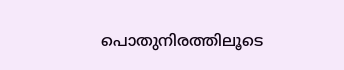പൊതുനിരത്തിലൂടെ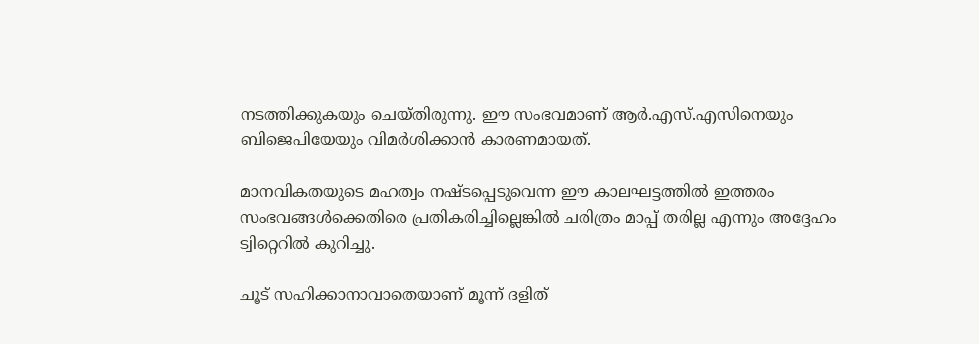നടത്തിക്കുകയും ചെയ്തിരുന്നു. ഈ സംഭവമാണ് ആര്‍.എസ്.എസിനെയും ബിജെപിയേയും വിമര്‍ശിക്കാന്‍ കാരണമായത്.

മാനവികതയുടെ മഹത്വം നഷ്ടപ്പെടുവെന്ന ഈ കാലഘട്ടത്തില്‍ ഇത്തരം സംഭവങ്ങള്‍ക്കെതിരെ പ്രതികരിച്ചില്ലെങ്കില്‍ ചരിത്രം മാപ്പ് തരില്ല എന്നും അദ്ദേഹം ട്വിറ്റെറില്‍ കുറിച്ചു.

ചൂട് സഹിക്കാനാവാതെയാണ് മൂന്ന് ദളിത്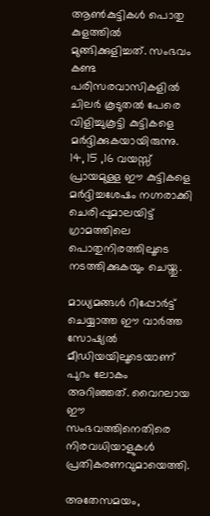ആണ്‍കുട്ടികള്‍ പൊതു കുളത്തില്‍ മുങ്ങിക്കുളിച്ചത്. സംഭവം കണ്ട പരിസരവാസികളില്‍ ചിലര്‍ കൂടുതല്‍ പേരെ വിളിച്ചുകൂട്ടി കുട്ടികളെ മര്‍ദ്ദിക്കുകയായിരുന്നു. 14, 15 ,16 വയസ്സ് പ്രായമുള്ള ഈ കുട്ടികളെ മര്‍ദ്ദിച്ചശേഷം നഗ്നരാക്കി ചെരിപ്പുമാലയിട്ട് ഗ്രാമത്തിലെ പൊതുനിരത്തിലൂടെ നടത്തിക്കുകയും ചെയ്തു.

മാധ്യമങ്ങള്‍ റിപ്പോര്‍ട്ട് ചെയ്യാത്ത ഈ വാര്‍ത്ത‍ സോഷ്യല്‍ മീഡിയയിലൂടെയാണ് പുറം ലോകം അറിഞ്ഞത്. വൈറലായ ഈ സംഭവത്തിനെതിരെ നിരവധിയാളുകള്‍ പ്രതികരണവുമായെത്തി.

അതേസമയം,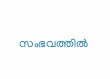സംഭവത്തില്‍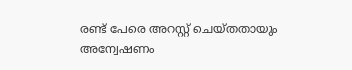രണ്ട് പേരെ അറസ്റ്റ് ചെയ്തതായും അന്വേഷണം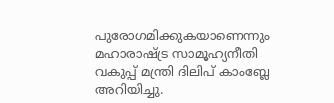പുരോഗമിക്കുകയാണെന്നും മഹാരാഷ്ട്ര സാമൂഹ്യനീതി വകുപ്പ് മന്ത്രി ദിലിപ് കാംബ്ലേ അറിയിച്ചു.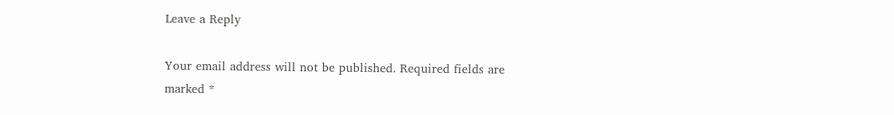Leave a Reply

Your email address will not be published. Required fields are marked *